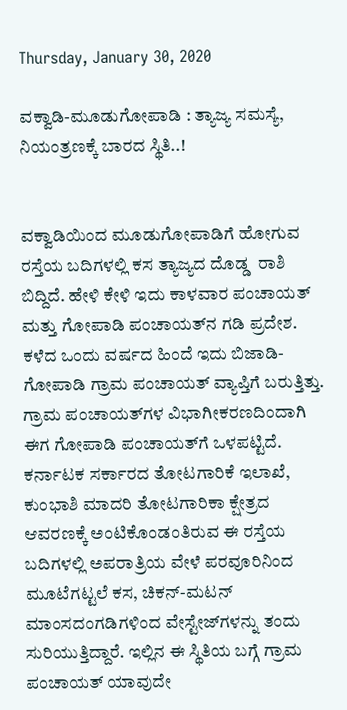Thursday, January 30, 2020

ವಕ್ವಾಡಿ-ಮೂಡುಗೋಪಾಡಿ : ತ್ಯಾಜ್ಯ ಸಮಸ್ಯೆ, ನಿಯಂತ್ರಣಕ್ಕೆ ಬಾರದ ಸ್ಥಿತಿ..!


ವಕ್ವಾಡಿಯಿಂದ ಮೂಡುಗೋಪಾಡಿಗೆ ಹೋಗುವ ರಸ್ತೆಯ ಬದಿಗಳಲ್ಲಿ ಕಸ ತ್ಯಾಜ್ಯದ ದೊಡ್ಡ  ರಾಶಿ ಬಿದ್ದಿದೆ. ಹೇಳಿ ಕೇಳಿ ಇದು ಕಾಳವಾರ ಪಂಚಾಯತ್ ಮತ್ತು ಗೋಪಾಡಿ ಪಂಚಾಯತ್‌ನ ಗಡಿ ಪ್ರದೇಶ. ಕಳೆದ ಒಂದು ವರ್ಷದ ಹಿಂದೆ ಇದು ಬಿಜಾಡಿ-ಗೋಪಾಡಿ ಗ್ರಾಮ ಪಂಚಾಯತ್ ವ್ಯಾಪ್ತಿಗೆ ಬರುತ್ತಿತ್ತು. ಗ್ರಾಮ ಪಂಚಾಯತ್‌ಗಳ ವಿಭಾಗೀಕರಣದಿಂದಾಗಿ ಈಗ ಗೋಪಾಡಿ ಪಂಚಾಯತ್‌ಗೆ ಒಳಪಟ್ಟಿದೆ.
ಕರ್ನಾಟಕ ಸರ್ಕಾರದ ತೋಟಗಾರಿಕೆ ಇಲಾಖೆ, ಕುಂಭಾಶಿ ಮಾದರಿ ತೋಟಗಾರಿಕಾ ಕ್ಷೇತ್ರದ ಆವರಣಕ್ಕೆ ಅಂಟಿಕೊಂಡಂತಿರುವ ಈ ರಸ್ತೆಯ ಬದಿಗಳಲ್ಲಿ ಅಪರಾತ್ರಿಯ ವೇಳೆ ಪರವೂರಿನಿಂದ ಮೂಟೆಗಟ್ಟಲೆ ಕಸ, ಚಿಕನ್-ಮಟನ್ ಮಾಂಸದಂಗಡಿಗಳಿಂದ ವೇಸ್ಟೇಜ್‌ಗಳನ್ನು ತಂದು ಸುರಿಯುತ್ತಿದ್ದಾರೆ. ಇಲ್ಲಿನ ಈ ಸ್ಥಿತಿಯ ಬಗ್ಗೆ ಗ್ರಾಮ ಪಂಚಾಯತ್ ಯಾವುದೇ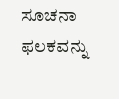ಸೂಚನಾ ಫಲಕವನ್ನು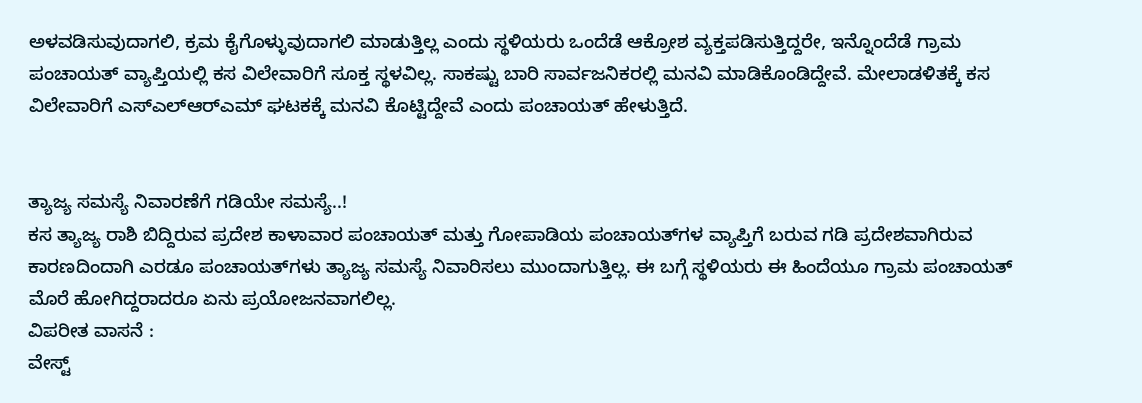ಅಳವಡಿಸುವುದಾಗಲಿ, ಕ್ರಮ ಕೈಗೊಳ್ಳುವುದಾಗಲಿ ಮಾಡುತ್ತಿಲ್ಲ ಎಂದು ಸ್ಥಳಿಯರು ಒಂದೆಡೆ ಆಕ್ರೋಶ ವ್ಯಕ್ತಪಡಿಸುತ್ತಿದ್ದರೇ, ಇನ್ನೊಂದೆಡೆ ಗ್ರಾಮ ಪಂಚಾಯತ್ ವ್ಯಾಪ್ತಿಯಲ್ಲಿ ಕಸ ವಿಲೇವಾರಿಗೆ ಸೂಕ್ತ ಸ್ಥಳವಿಲ್ಲ. ಸಾಕಷ್ಟು ಬಾರಿ ಸಾರ್ವಜನಿಕರಲ್ಲಿ ಮನವಿ ಮಾಡಿಕೊಂಡಿದ್ದೇವೆ. ಮೇಲಾಡಳಿತಕ್ಕೆ ಕಸ ವಿಲೇವಾರಿಗೆ ಎಸ್‌ಎಲ್‌ಆರ್‌ಎಮ್ ಘಟಕಕ್ಕೆ ಮನವಿ ಕೊಟ್ಟಿದ್ದೇವೆ ಎಂದು ಪಂಚಾಯತ್ ಹೇಳುತ್ತಿದೆ.


ತ್ಯಾಜ್ಯ ಸಮಸ್ಯೆ ನಿವಾರಣೆಗೆ ಗಡಿಯೇ ಸಮಸ್ಯೆ..!
ಕಸ ತ್ಯಾಜ್ಯ ರಾಶಿ ಬಿದ್ದಿರುವ ಪ್ರದೇಶ ಕಾಳಾವಾರ ಪಂಚಾಯತ್ ಮತ್ತು ಗೋಪಾಡಿಯ ಪಂಚಾಯತ್‌ಗಳ ವ್ಯಾಪ್ತಿಗೆ ಬರುವ ಗಡಿ ಪ್ರದೇಶವಾಗಿರುವ ಕಾರಣದಿಂದಾಗಿ ಎರಡೂ ಪಂಚಾಯತ್‌ಗಳು ತ್ಯಾಜ್ಯ ಸಮಸ್ಯೆ ನಿವಾರಿಸಲು ಮುಂದಾಗುತ್ತಿಲ್ಲ. ಈ ಬಗ್ಗೆ ಸ್ಥಳಿಯರು ಈ ಹಿಂದೆಯೂ ಗ್ರಾಮ ಪಂಚಾಯತ್ ಮೊರೆ ಹೋಗಿದ್ದರಾದರೂ ಏನು ಪ್ರಯೋಜನವಾಗಲಿಲ್ಲ.
ವಿಪರೀತ ವಾಸನೆ :
ವೇಸ್ಟ್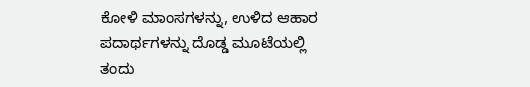ಕೋಳಿ ಮಾಂಸಗಳನ್ನು, ಉಳಿದ ಆಹಾರ ಪದಾರ್ಥಗಳನ್ನು ದೊಡ್ಡ ಮೂಟೆಯಲ್ಲಿ ತಂದು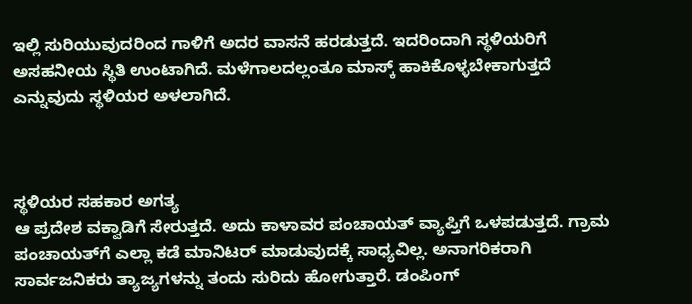ಇಲ್ಲಿ ಸುರಿಯುವುದರಿಂದ ಗಾಳಿಗೆ ಅದರ ವಾಸನೆ ಹರಡುತ್ತದೆ. ಇದರಿಂದಾಗಿ ಸ್ಥಳಿಯರಿಗೆ ಅಸಹನೀಯ ಸ್ಥಿತಿ ಉಂಟಾಗಿದೆ. ಮಳೆಗಾಲದಲ್ಲಂತೂ ಮಾಸ್ಕ್ ಹಾಕಿಕೊಳ್ಳಬೇಕಾಗುತ್ತದೆ ಎನ್ನುವುದು ಸ್ಥಳಿಯರ ಅಳಲಾಗಿದೆ.



ಸ್ಥಳಿಯರ ಸಹಕಾರ ಅಗತ್ಯ
ಆ ಪ್ರದೇಶ ವಕ್ವಾಡಿಗೆ ಸೇರುತ್ತದೆ. ಅದು ಕಾಳಾವರ ಪಂಚಾಯತ್ ವ್ಯಾಪ್ತಿಗೆ ಒಳಪಡುತ್ತದೆ. ಗ್ರಾಮ ಪಂಚಾಯತ್‌ಗೆ ಎಲ್ಲಾ ಕಡೆ ಮಾನಿಟರ್ ಮಾಡುವುದಕ್ಕೆ ಸಾಧ್ಯವಿಲ್ಲ. ಅನಾಗರಿಕರಾಗಿ ಸಾರ್ವಜನಿಕರು ತ್ಯಾಜ್ಯಗಳನ್ನು ತಂದು ಸುರಿದು ಹೋಗುತ್ತಾರೆ. ಡಂಪಿಂಗ್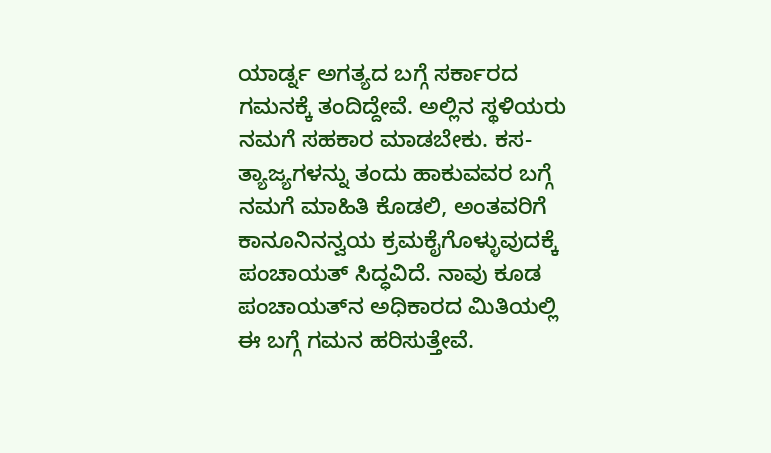ಯಾರ್ಡ್ನ ಅಗತ್ಯದ ಬಗ್ಗೆ ಸರ್ಕಾರದ ಗಮನಕ್ಕೆ ತಂದಿದ್ದೇವೆ. ಅಲ್ಲಿನ ಸ್ಥಳಿಯರು ನಮಗೆ ಸಹಕಾರ ಮಾಡಬೇಕು. ಕಸ-ತ್ಯಾಜ್ಯಗಳನ್ನು ತಂದು ಹಾಕುವವರ ಬಗ್ಗೆ ನಮಗೆ ಮಾಹಿತಿ ಕೊಡಲಿ, ಅಂತವರಿಗೆ ಕಾನೂನಿನನ್ವಯ ಕ್ರಮಕೈಗೊಳ್ಳುವುದಕ್ಕೆ ಪಂಚಾಯತ್ ಸಿದ್ಧವಿದೆ. ನಾವು ಕೂಡ ಪಂಚಾಯತ್‌ನ ಅಧಿಕಾರದ ಮಿತಿಯಲ್ಲಿ ಈ ಬಗ್ಗೆ ಗಮನ ಹರಿಸುತ್ತೇವೆ.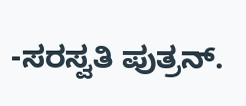-ಸರಸ್ವತಿ ಪುತ್ರನ್.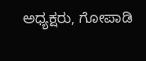ಅಧ್ಯಕ್ಷರು, ಗೋಪಾಡಿ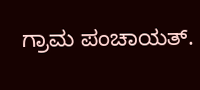ಗ್ರಾಮ ಪಂಚಾಯತ್.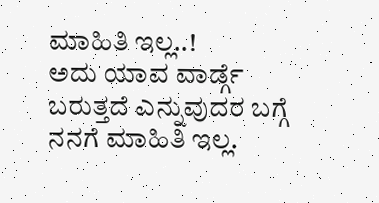ಮಾಹಿತಿ ಇಲ್ಲ..!
ಅದು ಯಾವ ವಾರ್ಡ್ಗೆ ಬರುತ್ತದೆ ಎನ್ನುವುದರ ಬಗ್ಗೆ ನನಗೆ ಮಾಹಿತಿ ಇಲ್ಲ.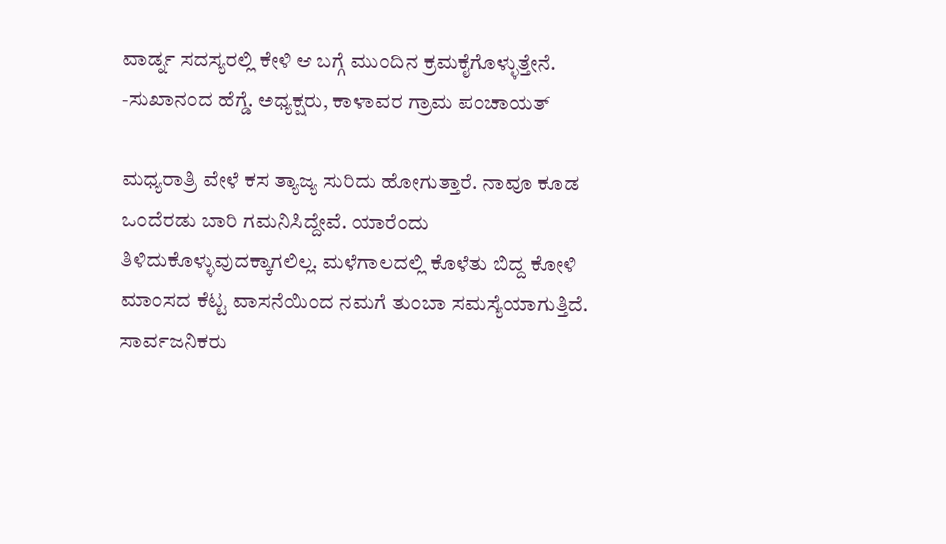ವಾರ್ಡ್ನ ಸದಸ್ಯರಲ್ಲಿ ಕೇಳಿ ಆ ಬಗ್ಗೆ ಮುಂದಿನ ಕ್ರಮಕೈಗೊಳ್ಳುತ್ತೇನೆ.
-ಸುಖಾನಂದ ಹೆಗ್ಡೆ. ಅಧ್ಯಕ್ಷರು, ಕಾಳಾವರ ಗ್ರಾಮ ಪಂಚಾಯತ್

ಮಧ್ಯರಾತ್ರಿ ವೇಳೆ ಕಸ ತ್ಯಾಜ್ಯ ಸುರಿದು ಹೋಗುತ್ತಾರೆ. ನಾವೂ ಕೂಡ ಒಂದೆರಡು ಬಾರಿ ಗಮನಿಸಿದ್ದೇವೆ. ಯಾರೆಂದು ತಿಳಿದುಕೊಳ್ಳುವುದಕ್ಕಾಗಲಿಲ್ಲ. ಮಳೆಗಾಲದಲ್ಲಿ ಕೊಳೆತು ಬಿದ್ದ ಕೋಳಿ ಮಾಂಸದ ಕೆಟ್ಟ ವಾಸನೆಯಿಂದ ನಮಗೆ ತುಂಬಾ ಸಮಸ್ಯೆಯಾಗುತ್ತಿದೆ. ಸಾರ್ವಜನಿಕರು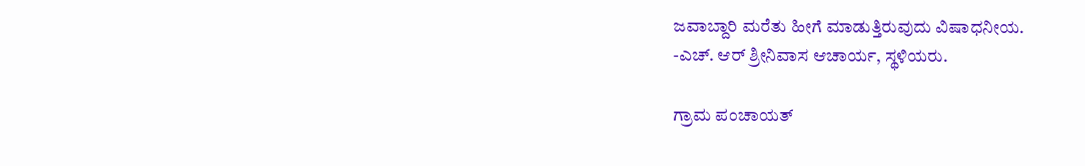ಜವಾಬ್ದಾರಿ ಮರೆತು ಹೀಗೆ ಮಾಡುತ್ತಿರುವುದು ವಿಷಾಧನೀಯ.
-ಎಚ್. ಆರ್ ಶ್ರೀನಿವಾಸ ಆಚಾರ್ಯ, ಸ್ಥಳಿಯರು.

ಗ್ರಾಮ ಪಂಚಾಯತ್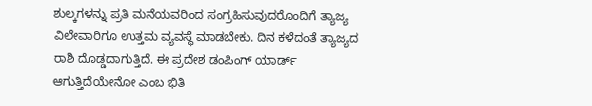ಶುಲ್ಕಗಳನ್ನು ಪ್ರತಿ ಮನೆಯವರಿಂದ ಸಂಗ್ರಹಿಸುವುದರೊಂದಿಗೆ ತ್ಯಾಜ್ಯ ವಿಲೇವಾರಿಗೂ ಉತ್ತಮ ವ್ಯವಸ್ಥೆ ಮಾಡಬೇಕು. ದಿನ ಕಳೆದಂತೆ ತ್ಯಾಜ್ಯದ ರಾಶಿ ದೊಡ್ಡದಾಗುತ್ತಿದೆ. ಈ ಪ್ರದೇಶ ಡಂಪಿಂಗ್ ಯಾರ್ಡ್ ಆಗುತ್ತಿದೆಯೇನೋ ಎಂಬ ಭಿತಿ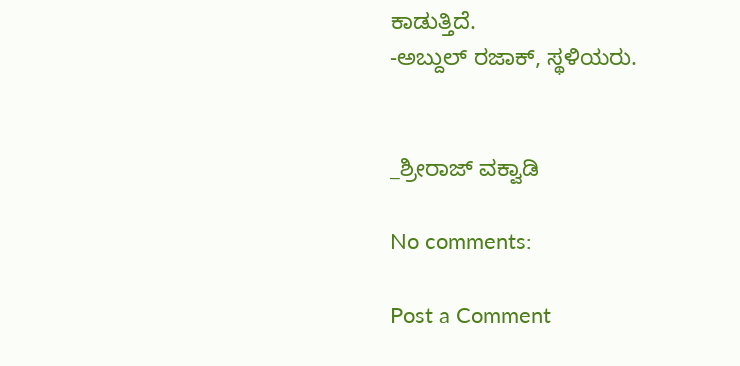ಕಾಡುತ್ತಿದೆ.
-ಅಬ್ದುಲ್ ರಜಾಕ್, ಸ್ಥಳಿಯರು.


_ಶ್ರೀರಾಜ್ ವಕ್ವಾಡಿ

No comments:

Post a Comment